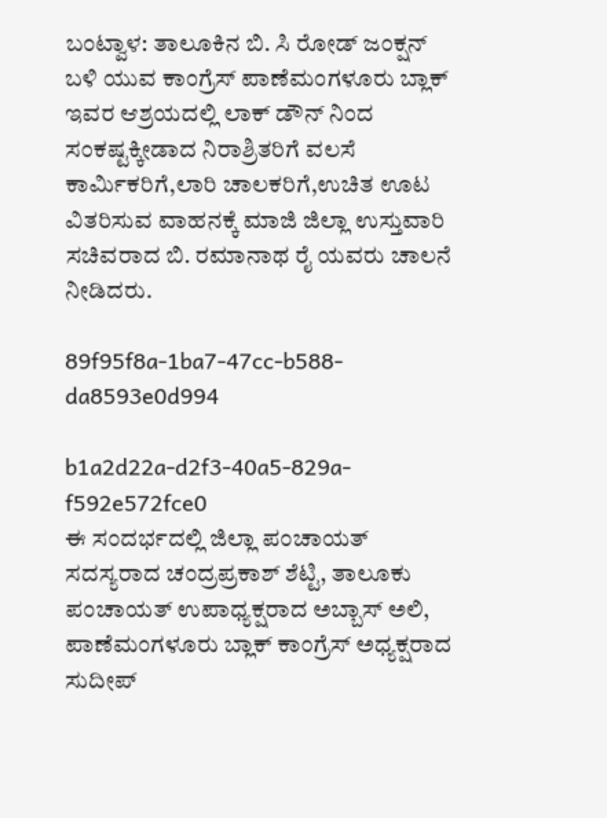ಬಂಟ್ವಾಳ: ತಾಲೂಕಿನ ಬಿ. ಸಿ ರೋಡ್ ಜಂಕ್ಷನ್ ಬಳಿ ಯುವ ಕಾಂಗ್ರೆಸ್ ಪಾಣೆಮಂಗಳೂರು ಬ್ಲಾಕ್ ಇವರ ಆಶ್ರಯದಲ್ಲಿ ಲಾಕ್ ಡೌನ್ ನಿಂದ ಸಂಕಷ್ಟಕ್ಕೀಡಾದ ನಿರಾಶ್ರಿತರಿಗೆ ವಲಸೆ ಕಾರ್ಮಿಕರಿಗೆ,ಲಾರಿ ಚಾಲಕರಿಗೆ,ಉಚಿತ ಊಟ ವಿತರಿಸುವ ವಾಹನಕ್ಕೆ ಮಾಜಿ ಜಿಲ್ಲಾ ಉಸ್ತುವಾರಿ ಸಚಿವರಾದ ಬಿ. ರಮಾನಾಥ ರೈ ಯವರು ಚಾಲನೆ ನೀಡಿದರು.

89f95f8a-1ba7-47cc-b588-da8593e0d994

b1a2d22a-d2f3-40a5-829a-f592e572fce0
ಈ ಸಂದರ್ಭದಲ್ಲಿ ಜಿಲ್ಲಾ ಪಂಚಾಯತ್ ಸದಸ್ಯರಾದ ಚಂದ್ರಪ್ರಕಾಶ್ ಶೆಟ್ಟಿ, ತಾಲೂಕು ಪಂಚಾಯತ್ ಉಪಾಧ್ಯಕ್ಷರಾದ ಅಬ್ಬಾಸ್ ಅಲಿ, ಪಾಣೆಮಂಗಳೂರು ಬ್ಲಾಕ್ ಕಾಂಗ್ರೆಸ್ ಅಧ್ಯಕ್ಷರಾದ ಸುದೀಪ್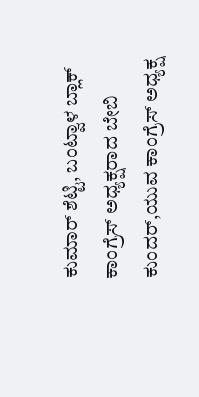ಕುಮಾರ್ ಶೆಟ್ಟಿ, ಬಂಟ್ವಾಳ ಬ್ಲಾಕ್ ಕಾಂಗ್ರೆಸ್ ಅಧ್ಯಕ್ಷರಾದ ಬೇಬಿ ಕುಂದರ್,ಯುವ ಕಾಂಗ್ರೆಸ್ ಅಧ್ಯಕ್ಷ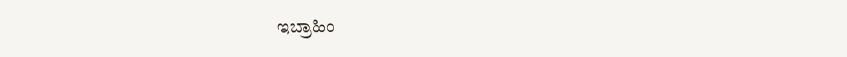ಇಬ್ರಾಹಿಂ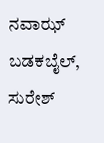ನವಾಝ್ ಬಡಕಬೈಲ್, ಸುರೇಶ್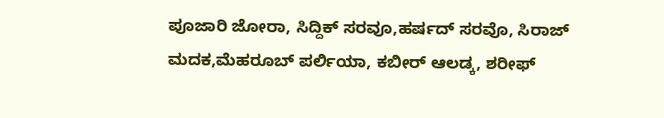ಪೂಜಾರಿ ಜೋರಾ, ಸಿದ್ದಿಕ್ ಸರವೂ,ಹರ್ಷದ್ ಸರವೊ, ಸಿರಾಜ್ ಮದಕ,ಮೆಹರೂಬ್ ಪರ್ಲಿಯಾ, ಕಬೀರ್ ಆಲಡ್ಕ, ಶರೀಫ್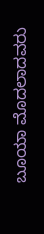ಬೂಯಾ ಮೊದಲಾದವರು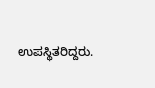ಉಪಸ್ಥಿತರಿದ್ದರು.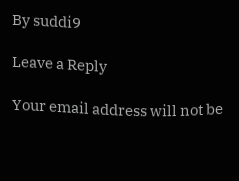By suddi9

Leave a Reply

Your email address will not be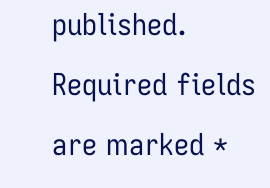published. Required fields are marked *